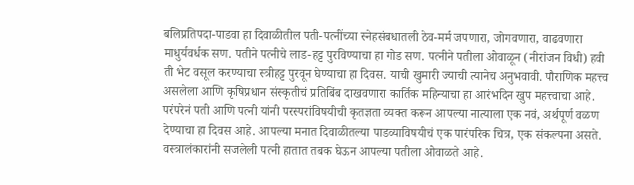बलिप्रतिपदा-पाडवा हा दिवाळीतील पती-पत्नींच्या स्नेहसंबधातली ठेव-मर्म जपणारा, जोगवणारा, वाढवणारा माधुर्यवर्धक सण. पतीने पत्नीचे लाड-हट्ट पुरविण्याचा हा गोड सण. पत्नीने पतीला ओवाळून (नीरांजन विधी) हवी ती भेट वसूल करण्याचा स्त्रीहट्ट पुरवून घेण्याचा हा दिवस. याची खुमारी ज्याची त्यानेच अनुभवावी. पौराणिक महत्त्व असलेला आणि कृषिप्रधान संस्कृतीचं प्रतिबिंब दाखवणारा कार्तिक महिन्याचा हा आरंभदिन खुप महत्त्वाचा आहे. परंपरेनं पती आणि पत्नी यांनी परस्परांविषयीची कृतज्ञता व्यक्त करून आपल्या नात्याला एक नवं, अर्थपूर्ण वळण देण्याचा हा दिवस आहे. आपल्या मनात दिवाळीतल्या पाडव्याविषयीचं एक पारंपरिक चित्र, एक संकल्पना असते. वस्त्रालंकारांनी सजलेली पत्नी हातात तबक घेऊन आपल्या पतीला ओवाळते आहे.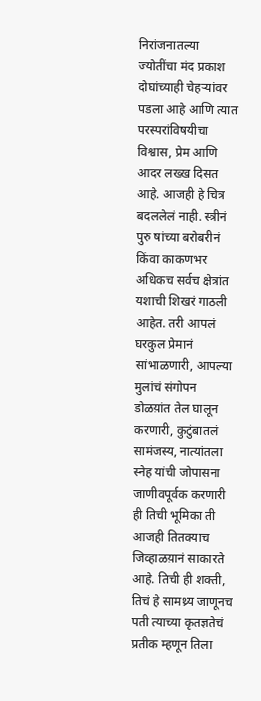निरांजनातल्या ज्योतींचा मंद प्रकाश दोघांच्याही चेहऱ्यांवर पडला आहे आणि त्यात परस्परांविषयीचा विश्वास, प्रेम आणि आदर लख्ख दिसत आहे. आजही हे चित्र बदललेलं नाही. स्त्रीनं पुरु षांच्या बरोबरीनं किंवा काकणभर अधिकच सर्वच क्षेत्रांत यशाची शिखरं गाठली आहेत. तरी आपलं घरकुल प्रेमानं सांभाळणारी, आपल्या मुलांचं संगोपन डोळय़ांत तेल घालून करणारी, कुटुंबातलं सामंजस्य, नात्यांतला स्नेह यांची जोपासना जाणीवपूर्वक करणारी ही तिची भूमिका ती आजही तितक्याच जिव्हाळय़ानं साकारते आहे. तिची ही शक्ती, तिचं हे सामथ्र्य जाणूनच पती त्याच्या कृतज्ञतेचं प्रतीक म्हणून तिला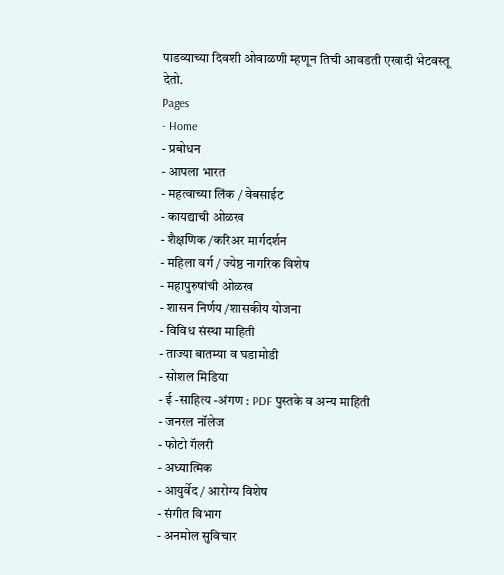पाडव्याच्या दिवशी ओवाळणी म्हणून तिची आवडती एखादी भेटवस्तू देतो.
Pages
- Home
- प्रबोधन
- आपला भारत
- महत्वाच्या लिंक / वेबसाईट
- कायद्याची ओळख
- शैक्षणिक /करिअर मार्गदर्शन
- महिला वर्ग / ज्येष्ठ नागरिक विशेष
- महापुरुषांची ओळख
- शासन निर्णय /शासकीय योजना
- विविध संस्था माहिती
- ताज्या बातम्या व घडामोडी
- सोशल मिडिया
- ई -साहित्य -अंगण : PDF पुस्तके व अन्य माहिती
- जनरल नॉलेज
- फोटो गॅलरी
- अध्यात्मिक
- आयुर्वेद / आरोग्य विशेष
- संगीत विभाग
- अनमोल सुविचार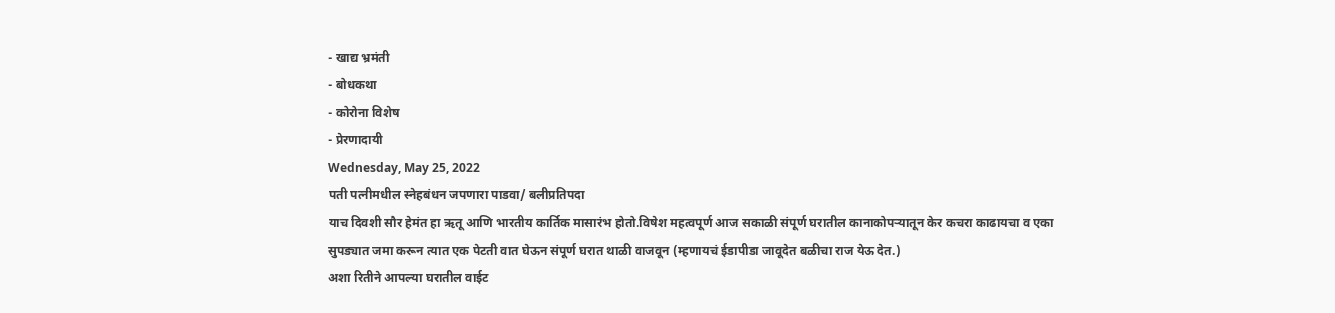- खाद्य भ्रमंती
- बोधकथा
- कोरोना विशेष
- प्रेरणादायी
Wednesday, May 25, 2022
पती पत्नीमधील स्नेहबंधन जपणारा पाडवा/ बलीप्रतिपदा
याच दिवशी सौर हेमंत हा ऋतू आणि भारतीय कार्तिक मासारंभ होतो.विषेश महत्वपूर्ण आज सकाळी संपूर्ण घरातील कानाकोपऱ्यातून केर कचरा काढायचा व एका सुपड्यात जमा करून त्यात एक पेटती वात घेऊन संपूर्ण घरात थाळी वाजवून (म्हणायचं ईडापीडा जावूदेत बळीचा राज येऊ देत.)
अशा रितीने आपल्या घरातील वाईट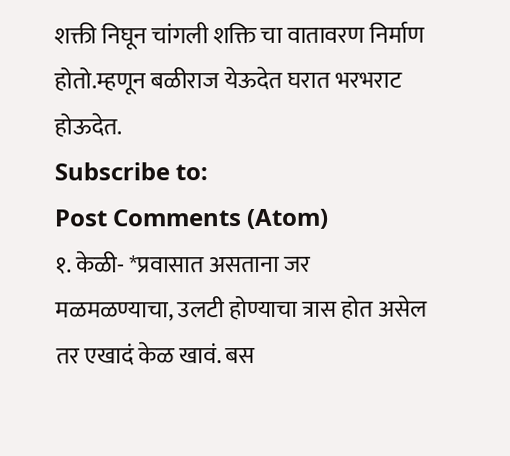शक्ती निघून चांगली शक्ति चा वातावरण निर्माण होतो.म्हणून बळीराज येऊदेत घरात भरभराट होऊदेत.
Subscribe to:
Post Comments (Atom)
१. केळी- *प्रवासात असताना जर मळमळण्याचा, उलटी होण्याचा त्रास होत असेल तर एखादं केळ खावं. बस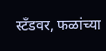स्टँडवर, फळांच्या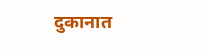दुकानात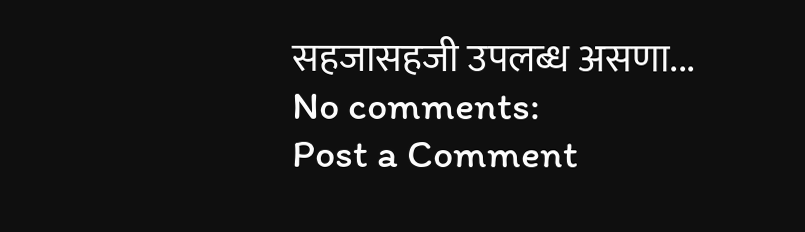सहजासहजी उपलब्ध असणा...
No comments:
Post a Comment